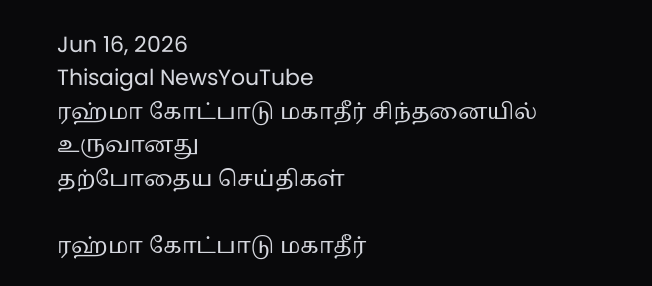Jun 16, 2026
Thisaigal NewsYouTube
ரஹ்மா கோட்பாடு மகாதீர் சிந்தனையில் உருவானது
தற்போதைய செய்திகள்

ரஹ்மா கோட்பாடு மகாதீர்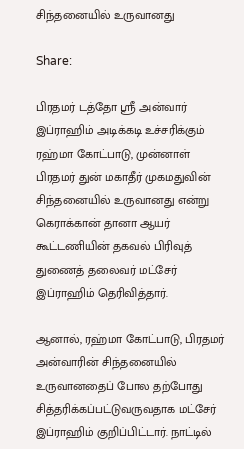சிந்தனையில் உருவானது

Share:

பிரதமர் டத்தோ ஶ்ரீ அன்வார் இப்ராஹிம் அடிக்கடி உச்சரிக்கும் ரஹ்மா கோட்பாடு, முன்னாள் பிரதமர் துன் மகாதீர் முகமதுவின் சிந்தனையில் உருவானது என்று கெராக்கான் தானா ஆயர் கூட்டணியின் தகவல் பிரிவுத் துணைத் தலைவர் மட்சேர் இப்ராஹிம் தெரிவித்தார்.

ஆனால், ரஹ்மா கோட்பாடு, பிரதமர் அன்வாரின் சிந்தனையில் உருவானதைப் போல தற்போது சித்தரிக்கப்பட்டுவருவதாக மட்சேர் இப்ராஹிம் குறிப்பிட்டார். நாட்டில்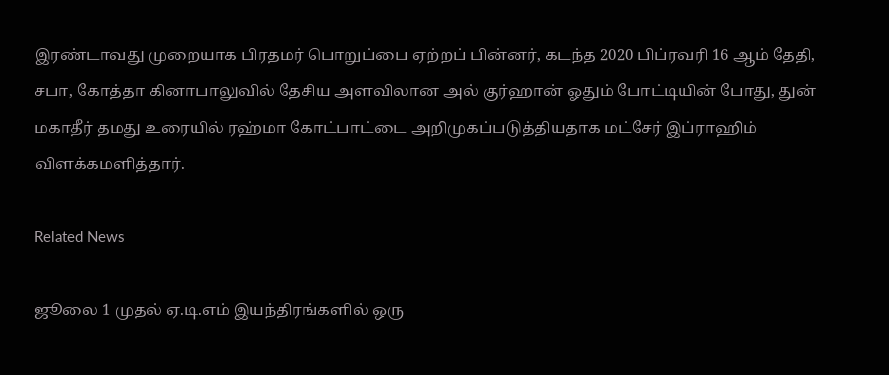இரண்டாவது முறையாக பிரதமர் பொறுப்பை ஏற்றப் பின்னர், கடந்த 2020 பிப்ரவரி 16 ஆம் தேதி, சபா, கோத்தா கினாபாலுவில் தேசிய அளவிலான அல் குர்ஹான் ஓதும் போட்டியின் போது, துன் மகாதீர் தமது உரையில் ரஹ்மா கோட்பாட்டை அறிமுகப்படுத்தியதாக மட்சேர் இப்ராஹிம் விளக்கமளித்தார்.

Related News

ஜூலை 1 முதல் ஏ.டி.எம் இயந்திரங்களில் ஒரு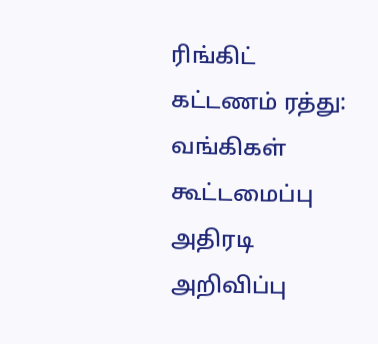ரிங்கிட் கட்டணம் ரத்து: வங்கிகள் கூட்டமைப்பு அதிரடி அறிவிப்பு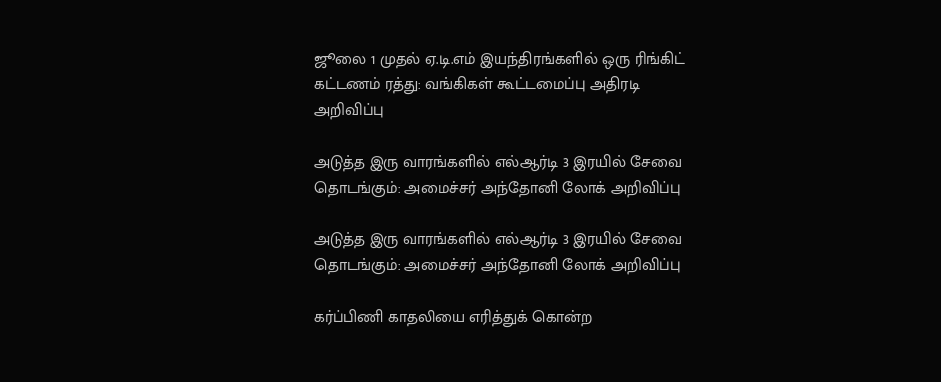ஜூலை 1 முதல் ஏ.டி.எம் இயந்திரங்களில் ஒரு ரிங்கிட் கட்டணம் ரத்து: வங்கிகள் கூட்டமைப்பு அதிரடி அறிவிப்பு

அடுத்த இரு வாரங்களில் எல்ஆர்டி 3 இரயில் சேவை தொடங்கும்: அமைச்சர் அந்தோனி லோக் அறிவிப்பு

அடுத்த இரு வாரங்களில் எல்ஆர்டி 3 இரயில் சேவை தொடங்கும்: அமைச்சர் அந்தோனி லோக் அறிவிப்பு

கர்ப்பிணி காதலியை எரித்துக் கொன்ற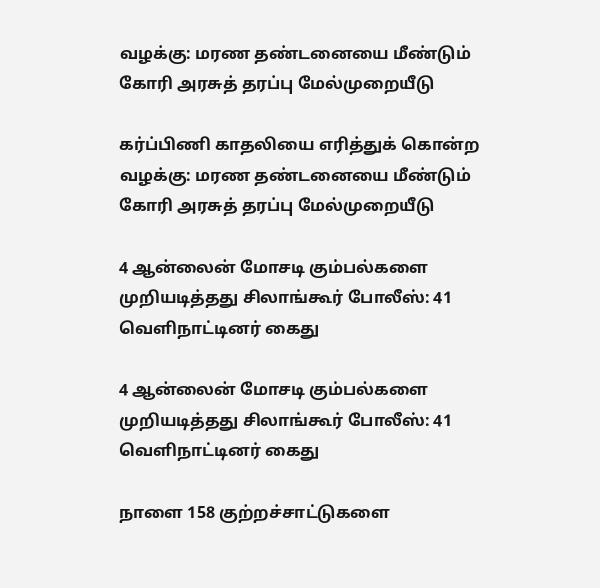வழக்கு: மரண தண்டனையை மீண்டும் கோரி அரசுத் தரப்பு மேல்முறையீடு

கர்ப்பிணி காதலியை எரித்துக் கொன்ற வழக்கு: மரண தண்டனையை மீண்டும் கோரி அரசுத் தரப்பு மேல்முறையீடு

4 ஆன்லைன் மோசடி கும்பல்களை முறியடித்தது சிலாங்கூர் போலீஸ்: 41 வெளிநாட்டினர் கைது

4 ஆன்லைன் மோசடி கும்பல்களை முறியடித்தது சிலாங்கூர் போலீஸ்: 41 வெளிநாட்டினர் கைது

நாளை 158 குற்றச்சாட்டுகளை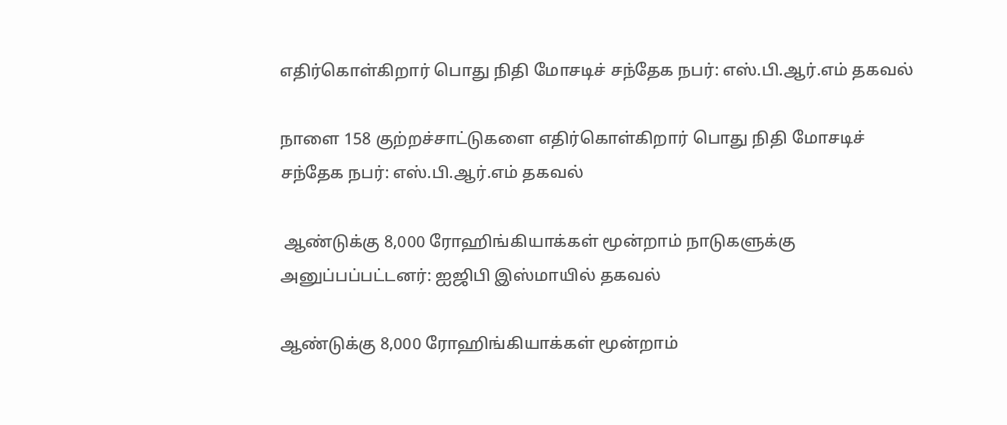எதிர்கொள்கிறார் பொது நிதி மோசடிச் சந்தேக நபர்: எஸ்.பி.ஆர்.எம் தகவல்

நாளை 158 குற்றச்சாட்டுகளை எதிர்கொள்கிறார் பொது நிதி மோசடிச் சந்தேக நபர்: எஸ்.பி.ஆர்.எம் தகவல்

 ஆண்டுக்கு 8,000 ரோஹிங்கியாக்கள் மூன்றாம் நாடுகளுக்கு அனுப்பப்பட்டனர்: ஐஜிபி இஸ்மாயில் தகவல்

ஆண்டுக்கு 8,000 ரோஹிங்கியாக்கள் மூன்றாம்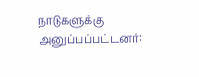நாடுகளுக்கு அனுப்பப்பட்டனர்: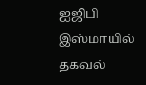ஐஜிபி இஸ்மாயில் தகவல்